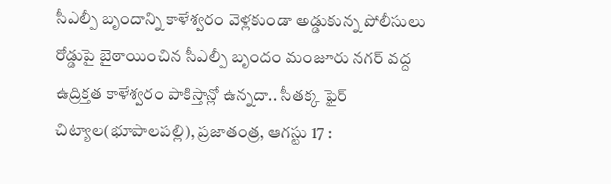సీఎల్పీ బృందాన్ని కాళేశ్వరం వెళ్లకుండా అడ్డుకున్న పోలీసులు
రోడ్డుపై బైఠాయించిన సీఎల్పీ బృందం మంజూరు నగర్ వద్ద ఉద్రిక్తత కాళేశ్వరం పాకిస్తాన్లో ఉన్నదా.. సీతక్క ఫైర్ చిట్యాల(భూపాలపల్లి), ప్రజాతంత్ర, ఆగస్టు 17 :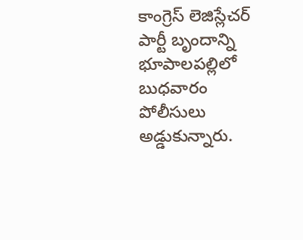కాంగ్రెస్ లెజిస్లేచర్ పార్టీ బృందాన్ని భూపాలపల్లిలో బుధవారం పోలీసులు అడ్డుకున్నారు.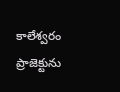కాలేశ్వరం ప్రాజెక్టును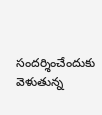సందర్శించేందుకు వెళుతున్న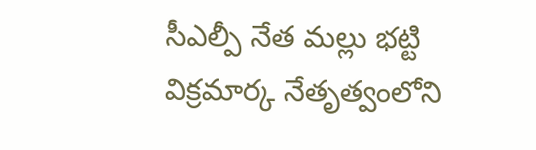సీఎల్పీ నేత మల్లు భట్టి విక్రమార్క నేతృత్వంలోని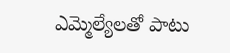ఎమ్మెల్యేలతో పాటు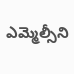ఎమ్మెల్సీని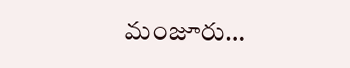మంజూరు…